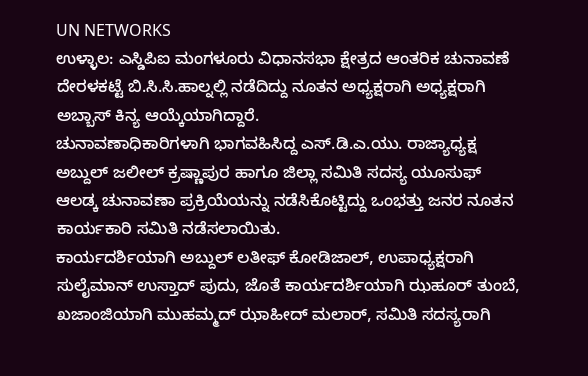UN NETWORKS
ಉಳ್ಳಾಲ: ಎಸ್ಡಿಪಿಐ ಮಂಗಳೂರು ವಿಧಾನಸಭಾ ಕ್ಷೇತ್ರದ ಆಂತರಿಕ ಚುನಾವಣೆ ದೇರಳಕಟ್ಟೆ ಬಿ.ಸಿ.ಸಿ.ಹಾಲ್ನಲ್ಲಿ ನಡೆದಿದ್ದು ನೂತನ ಅಧ್ಯಕ್ಷರಾಗಿ ಅಧ್ಯಕ್ಷರಾಗಿ ಅಬ್ಬಾಸ್ ಕಿನ್ಯ ಆಯ್ಕೆಯಾಗಿದ್ದಾರೆ.
ಚುನಾವಣಾಧಿಕಾರಿಗಳಾಗಿ ಭಾಗವಹಿಸಿದ್ದ ಎಸ್.ಡಿ.ಎ.ಯು. ರಾಜ್ಯಾಧ್ಯಕ್ಷ ಅಬ್ದುಲ್ ಜಲೀಲ್ ಕ್ರಷ್ಣಾಪುರ ಹಾಗೂ ಜಿಲ್ಲಾ ಸಮಿತಿ ಸದಸ್ಯ ಯೂಸುಫ್ ಆಲಡ್ಕ ಚುನಾವಣಾ ಪ್ರಕ್ರಿಯೆಯನ್ನು ನಡೆಸಿಕೊಟ್ಟಿದ್ದು ಒಂಭತ್ತು ಜನರ ನೂತನ ಕಾರ್ಯಕಾರಿ ಸಮಿತಿ ನಡೆಸಲಾಯಿತು.
ಕಾರ್ಯದರ್ಶಿಯಾಗಿ ಅಬ್ದುಲ್ ಲತೀಫ್ ಕೋಡಿಜಾಲ್, ಉಪಾಧ್ಯಕ್ಷರಾಗಿ ಸುಲೈಮಾನ್ ಉಸ್ತಾದ್ ಪುದು, ಜೊತೆ ಕಾರ್ಯದರ್ಶಿಯಾಗಿ ಝಹೂರ್ ತುಂಬೆ, ಖಜಾಂಜಿಯಾಗಿ ಮುಹಮ್ಮದ್ ಝಾಹೀದ್ ಮಲಾರ್, ಸಮಿತಿ ಸದಸ್ಯರಾಗಿ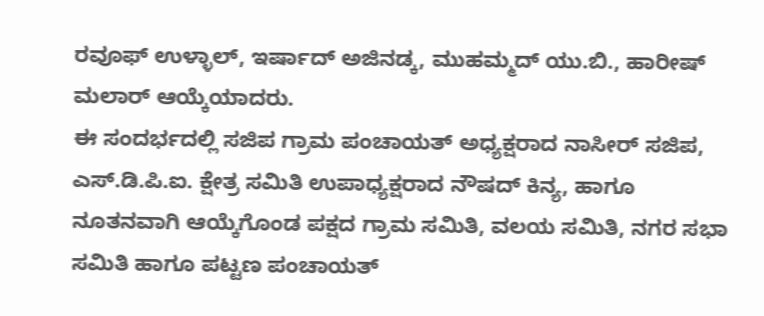ರವೂಫ್ ಉಳ್ಳಾಲ್, ಇರ್ಷಾದ್ ಅಜಿನಡ್ಕ, ಮುಹಮ್ಮದ್ ಯು.ಬಿ., ಹಾರೀಷ್ ಮಲಾರ್ ಆಯ್ಕೆಯಾದರು.
ಈ ಸಂದರ್ಭದಲ್ಲಿ ಸಜಿಪ ಗ್ರಾಮ ಪಂಚಾಯತ್ ಅಧ್ಯಕ್ಷರಾದ ನಾಸೀರ್ ಸಜಿಪ, ಎಸ್.ಡಿ.ಪಿ.ಐ. ಕ್ಷೇತ್ರ ಸಮಿತಿ ಉಪಾಧ್ಯಕ್ಷರಾದ ನೌಷದ್ ಕಿನ್ಯ, ಹಾಗೂ ನೂತನವಾಗಿ ಆಯ್ಕೆಗೊಂಡ ಪಕ್ಷದ ಗ್ರಾಮ ಸಮಿತಿ, ವಲಯ ಸಮಿತಿ, ನಗರ ಸಭಾ ಸಮಿತಿ ಹಾಗೂ ಪಟ್ಟಣ ಪಂಚಾಯತ್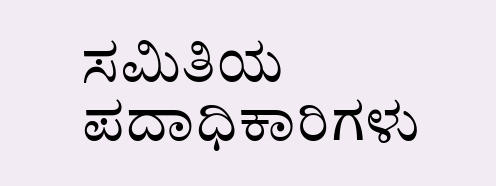ಸಮಿತಿಯ ಪದಾಧಿಕಾರಿಗಳು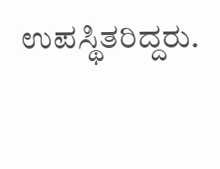ಉಪಸ್ಥಿತರಿದ್ದರು.